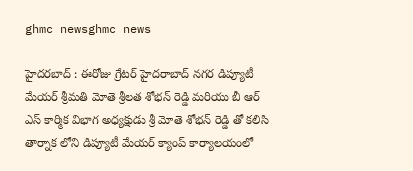ghmc newsghmc news

హైదరబాద్ : ఈరోజు గ్రేటర్ హైదరాబాద్ నగర డిప్యూటీ మేయర్ శ్రీమతి మోతె శ్రీలత శోభన్ రెడ్డి మరియు బీ ఆర్ ఎస్ కార్మిక విభాగ అధ్యక్షుడు శ్రీ మోతె శోభన్ రెడ్డి తో కలిసి తార్నాక లోని డిప్యూటీ మేయర్ క్యాంప్ కార్యాలయంలో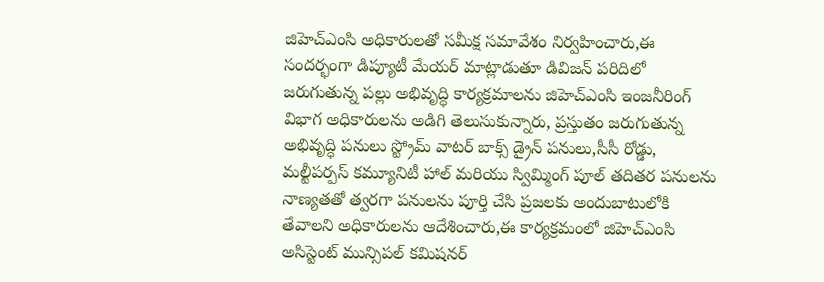జిహెచ్ఎంసి అధికారులతో సమీక్ష సమావేశం నిర్వహించారు,ఈ సందర్భంగా డిప్యూటీ మేయర్ మాట్లాడుతూ డివిజన్ పరిదిలో జరుగుతున్న పల్లు అభివృద్ధి కార్యక్రమాలను జిహెచ్ఎంసి ఇంజనీరింగ్ విభాగ అధికారులను అడిగి తెలుసుకున్నారు, ప్రస్తుతం జరుగుతున్న అభివృద్ధి పనులు స్ట్రోమ్ వాటర్ బాక్స్ డ్రైన్ పనులు,సీసీ రోడ్డు, మల్టీపర్పస్ కమ్యూనిటీ హాల్ మరియు స్విమ్మింగ్ పూల్ తదితర పనులను నాణ్యతతో త్వరగా పనులను పూర్తి చేసి ప్రజలకు అందుబాటులోకి తేవాలని అధికారులను ఆదేశించారు,ఈ కార్యక్రమంలో జిహెచ్ఎంసి అసిస్టెంట్ మున్సిపల్ కమిషనర్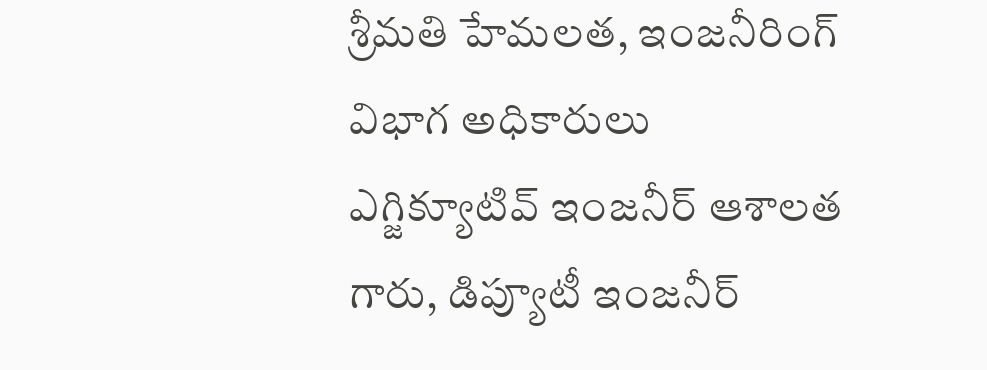శ్రీమతి హేమలత, ఇంజనీరింగ్ విభాగ అధికారులు ఎగ్జిక్యూటివ్ ఇంజనీర్ ఆశాలత గారు, డిప్యూటీ ఇంజనీర్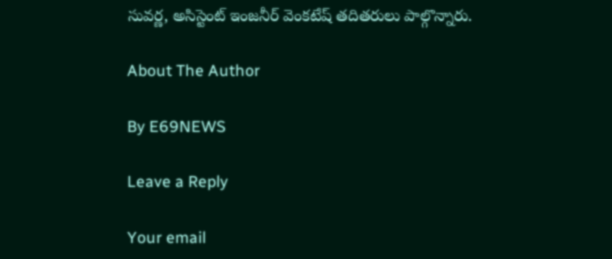సువర్ణ, అసిస్టెంట్ ఇంజనీర్ వెంకటేష్ తదితరులు పాల్గొన్నారు.

About The Author

By E69NEWS

Leave a Reply

Your email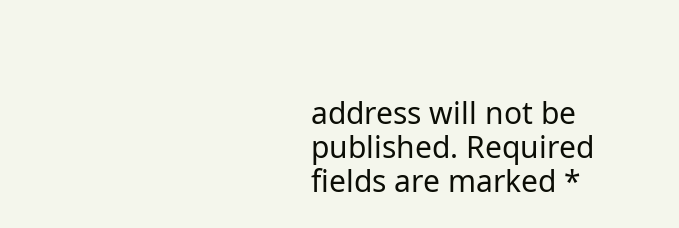address will not be published. Required fields are marked *